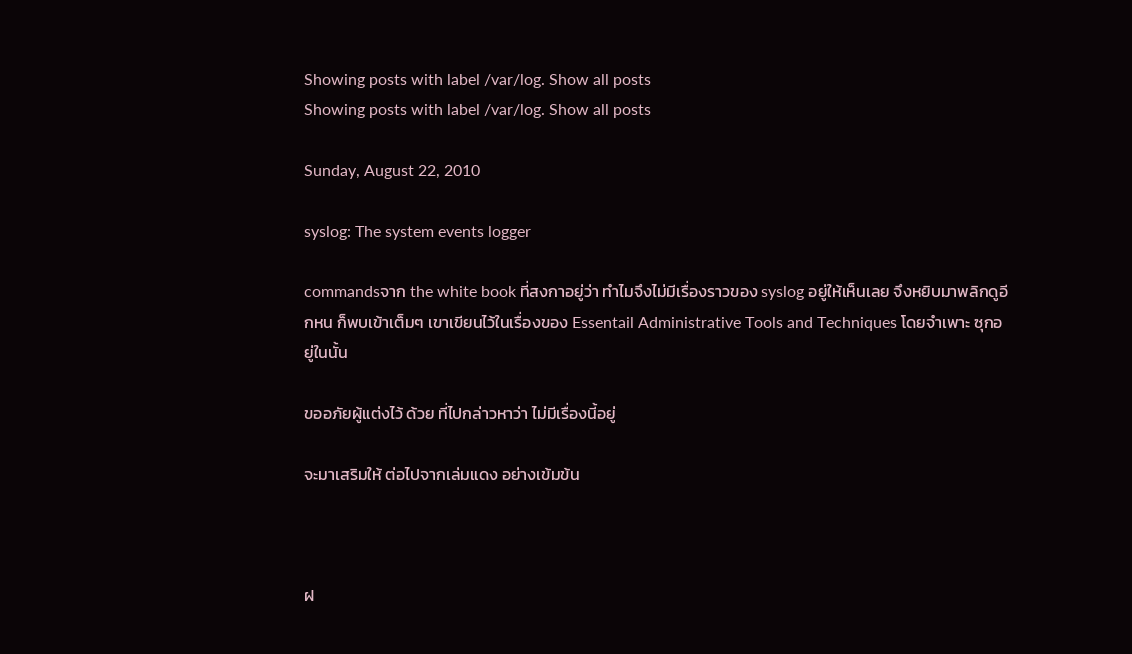Showing posts with label /var/log. Show all posts
Showing posts with label /var/log. Show all posts

Sunday, August 22, 2010

syslog: The system events logger

commandsจาก the white book ที่สงกาอยู่ว่า ทำไมจึงไม่มีเรื่องราวของ syslog อยู่ให้เห็นเลย จึงหยิบมาพลิกดูอีกหน ก็พบเข้าเต็มๆ เขาเขียนไว้ในเรื่องของ Essentail Administrative Tools and Techniques โดยจำเพาะ ซุกอยู่ในนั้น

ขออภัยผู้แต่งไว้ ด้วย ที่ไปกล่าวหาว่า ไม่มีเรื่องนี้อยู่

จะมาเสริมให้ ต่อไปจากเล่มแดง อย่างเข้มข้น



ฝ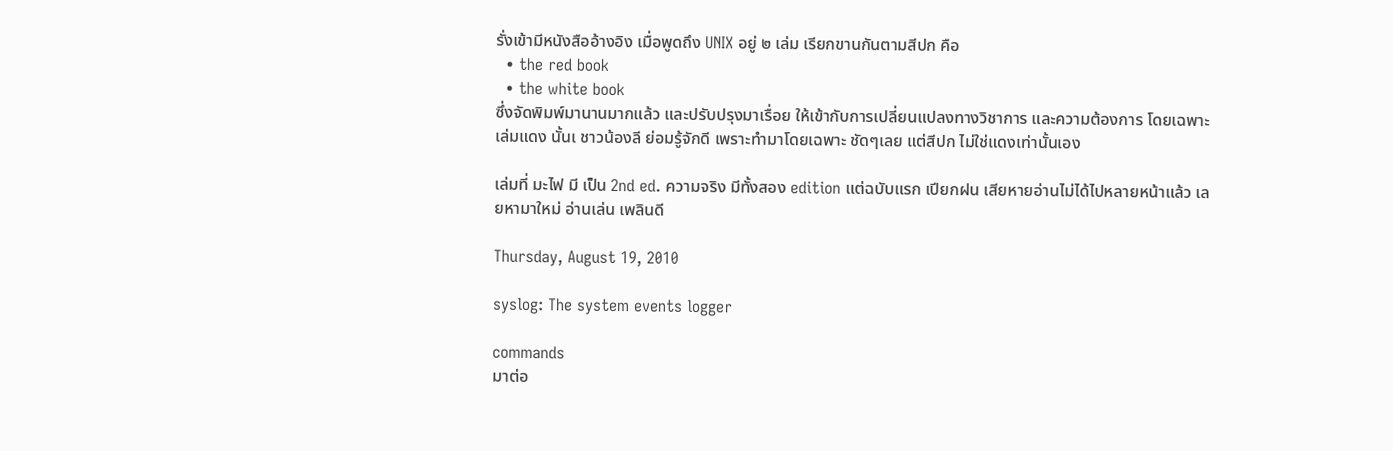รั่งเข้ามีหนังสืออ้างอิง เมื่อพูดถึง UNIX อยู่ ๒ เล่ม เรียกขานกันตามสีปก คือ
  • the red book
  • the white book
ซึ่งจัดพิมพ์มานานมากแล้ว และปรับปรุงมาเรื่อย ให้เข้ากับการเปลี่ยนแปลงทางวิชาการ และความต้องการ โดยเฉพาะ เล่มแดง นั้นเ ชาวน้องลี ย่อมรู้จักดี เพราะทำมาโดยเฉพาะ ชัดๆเลย แต่สีปก ไม่ใช่แดงเท่านั้นเอง

เล่มที่ มะไฟ มี เป็น 2nd ed. ความจริง มีทั้งสอง edition แต่ฉบับแรก เปียกฝน เสียหายอ่านไม่ได้ไปหลายหน้าแล้ว เลยหามาใหม่ อ่านเล่น เพลินดี

Thursday, August 19, 2010

syslog: The system events logger

commands
มาต่อ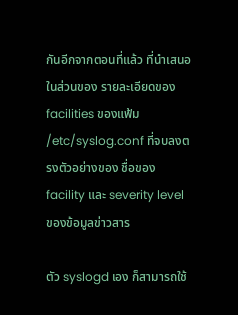กันอีกจากตอนที่แล้ว ที่นำเสนอในส่วนของ รายละเอียดของ facilities ของแฟ้ม /etc/syslog.conf ที่จบลงตรงตัวอย่างของ ชื่อของ facility และ severity level ของข้อมูลข่าวสาร

ตัว syslogd เอง ก็สามารถใช้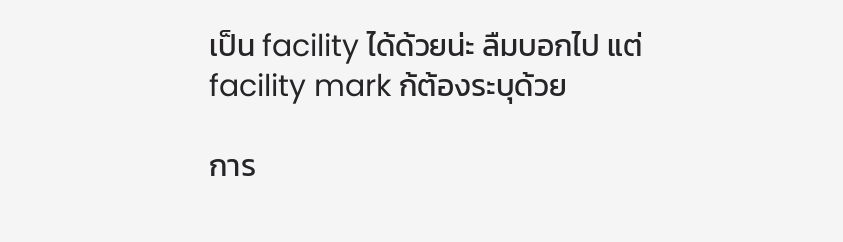เป็น facility ได้ด้วยน่ะ ลืมบอกไป แต่ facility mark ก้ต้องระบุด้วย

การ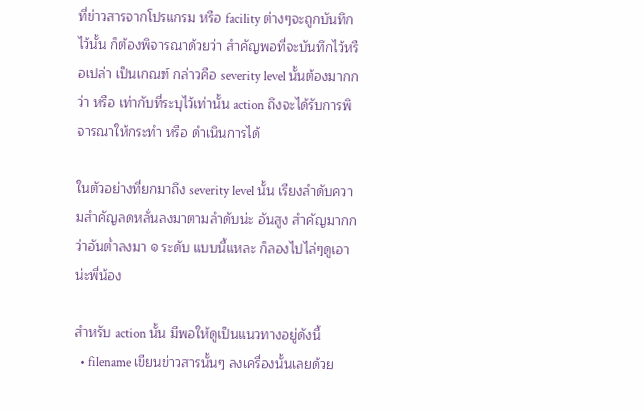ที่ข่าวสารจากโปรแกรม หรือ facility ต่างๆจะถูกบันทึกไว้นั้น ก็ต้องพิจารณาด้วยว่า สำคัญพอที่จะบันทึกไว้หรือเปล่า เป็นเกณฑ์ กล่าวคือ severity level นั้นต้องมากกว่า หรือ เท่ากับที่ระบุไว้เท่านั้น action ถึงจะได้รับการพิจารณาให้กระทำ หรือ ดำเนินการได้

ในตัวอย่างที่ยกมาถึง severity level นั้น เรียงลำดับความสำคัญลดหลั่นลงมาตามลำดับน่ะ อันสูง สำคัญมากกว่าอันต่ำลงมา ๑ ระดับ แบบนี้แหละ ก็ลองไปไล่ๆดูเอาน่ะพี่น้อง

สำหรับ action นั้น มีพอให้ดูเป็นแนวทางอยู่ดังนี้
  • filename เขียนข่าวสารนั้นๆ ลงเครื่องนั้นเลยด้วย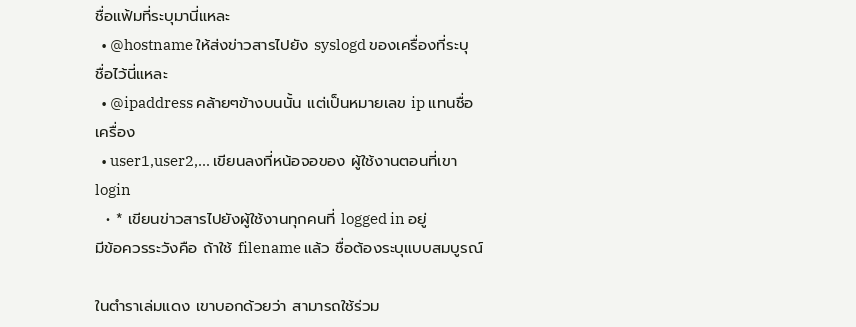ชื่อแฟ้มที่ระบุมานี่แหละ
  • @hostname ให้ส่งข่าวสารไปยัง syslogd ของเครื่องที่ระบุชื่อไว้นี่แหละ
  • @ipaddress คล้ายๆข้างบนนั้น แต่เป็นหมายเลข ip แทนชื่อเครื่อง
  • user1,user2,... เขียนลงที่หน้อจอของ ผู้ใช้งานตอนที่เขา login
  • * เขียนข่าวสารไปยังผู้ใช้งานทุกคนที่ logged in อยู่
มีข้อควรระวังคือ ถ้าใช้ filename แล้ว ชื่อต้องระบุแบบสมบูรณ์

ในตำราเล่มแดง เขาบอกด้วยว่า สามารถใช้ร่วม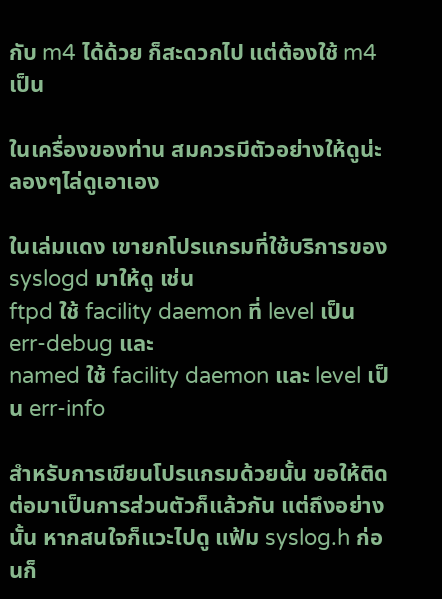กับ m4 ได้ด้วย ก็สะดวกไป แต่ต้องใช้ m4 เป็น

ในเครื่องของท่าน สมควรมีตัวอย่างให้ดูน่ะ ลองๆไล่ดูเอาเอง

ในเล่มแดง เขายกโปรแกรมที่ใช้บริการของ syslogd มาให้ดู เช่น
ftpd ใช้ facility daemon ที่ level เป็น err-debug และ
named ใช้ facility daemon และ level เป็น err-info

สำหรับการเขียนโปรแกรมด้วยนั้น ขอให้ติดต่อมาเป็นการส่วนตัวก็แล้วกัน แต่ถึงอย่างนั้น หากสนใจก็แวะไปดู แฟ้ม syslog.h ก่อนก็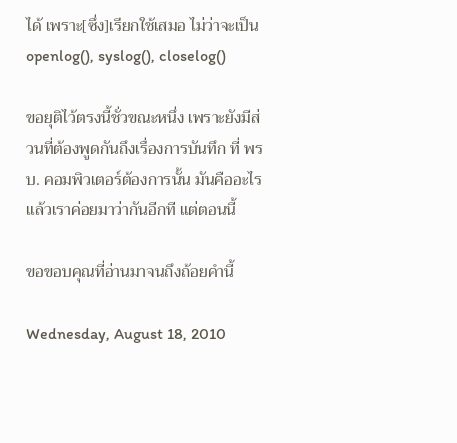ได้ เพราะ[ซึ่ง]เรียกใช้เสมอ ไม่ว่าจะเป็น openlog(), syslog(), closelog()

ขอยุติไว้ตรงนี้ชั่วขณะหนึ่ง เพราะยังมีส่วนที่ต้องพูดกันถึงเรื่องการบันทึก ที่ พรบ. คอมพิวเตอร์ต้องการนั้น มันคืออะไร แล้วเราค่อยมาว่ากันอีกที แต่ตอนนี้

ขอขอบคุณที่อ่านมาจนถึงถ้อยคำนี้

Wednesday, August 18, 2010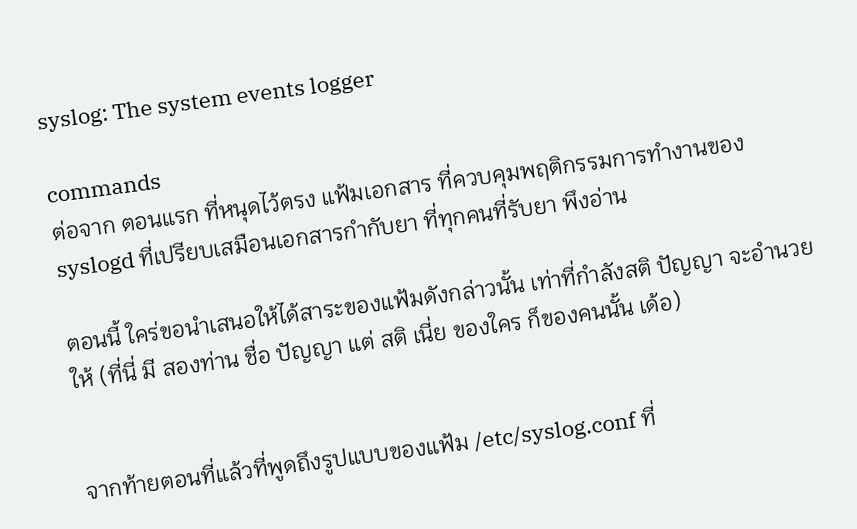syslog: The system events logger

commands
ต่อจาก ตอนแรก ที่หนุดไว้ตรง แฟ้มเอกสาร ที่ควบคุมพฤติกรรมการทำงานของ syslogd ที่เปรียบเสมือนเอกสารกำกับยา ที่ทุกคนที่รับยา พึงอ่าน

ตอนนี้ ใคร่ขอนำเสนอให้ได้สาระของแฟ้มดังกล่าวนั้น เท่าที่กำลังสติ ปัญญา จะอำนวยให้ (ที่นี่ มี สองท่าน ชื่อ ปัญญา แต่ สติ เนี่ย ของใคร ก็ของคนนั้น เด้อ)


จากท้ายตอนที่แล้วที่พูดถึงรูปแบบของแฟ้ม /etc/syslog.conf ที่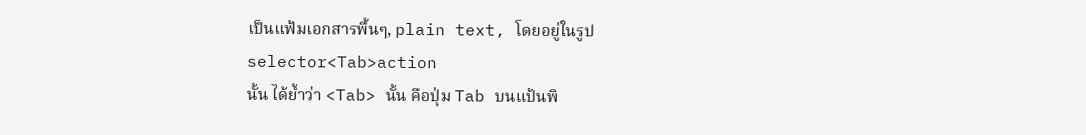เป็นแฟ้มเอกสารพื้นๆ, plain text, โดยอยู่ในรูป
selector<Tab>action
นั้น ได้ย้ำว่า <Tab> นั้น คือปุ่ม Tab บนแป้นพิ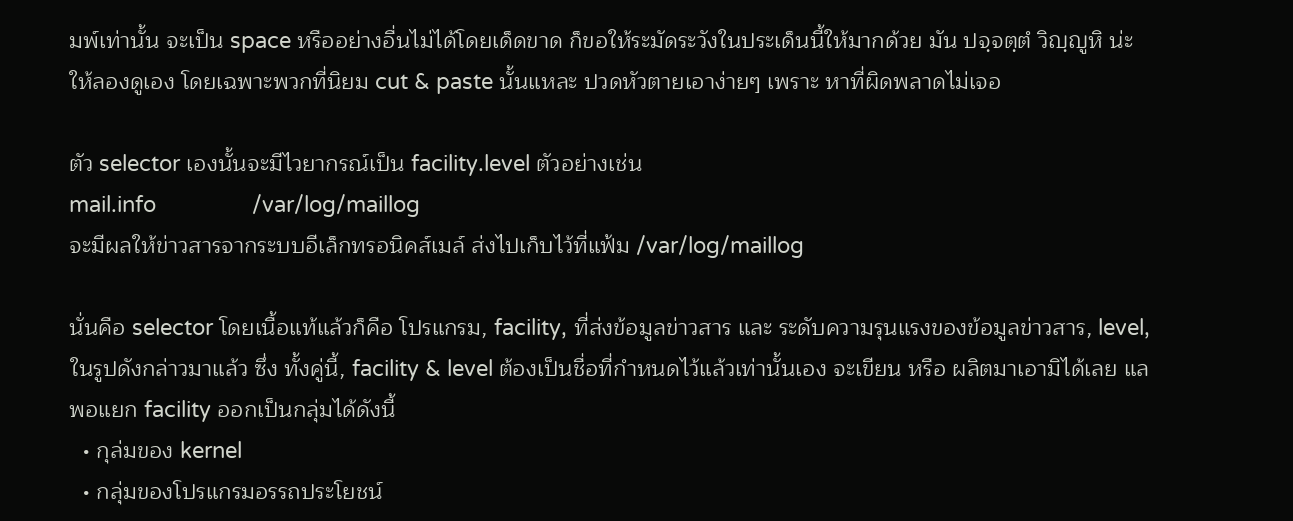มพ์เท่านั้น จะเป็น space หรืออย่างอื่นไม่ได้โดยเด็ดขาด ก็ขอให้ระมัดระวังในประเด็นนี้ให้มากด้วย มัน ปจฺจตฺตํ วิญฺญูหิ น่ะ ให้ลองดูเอง โดยเฉพาะพวกที่นิยม cut & paste นั้นแหละ ปวดหัวตายเอาง่ายๆ เพราะ หาที่ผิดพลาดไม่เจอ

ตัว selector เองนั้นจะมีไวยากรณ์เป็น facility.level ตัวอย่างเช่น
mail.info                /var/log/maillog
จะมีผลให้ข่าวสารจากระบบอีเล็กทรอนิคส์เมล์ ส่งไปเก็บไว้ที่แฟ้ม /var/log/maillog

นั่นคือ selector โดยเนื้อแท้แล้วก็คือ โปรแกรม, facility, ที่ส่งข้อมูลข่าวสาร และ ระดับความรุนแรงของข้อมูลข่าวสาร, level, ในรูปดังกล่าวมาแล้ว ซึ่ง ทั้งคู่นี้, facility & level ต้องเป็นชื่อที่กำหนดไว้แล้วเท่านั้นเอง จะเขียน หรือ ผลิตมาเอามิได้เลย แลพอแยก facility ออกเป็นกลุ่มได้ดังนี้
  • กุล่มของ kernel
  • กลุ่มของโปรแกรมอรรถประโยชน์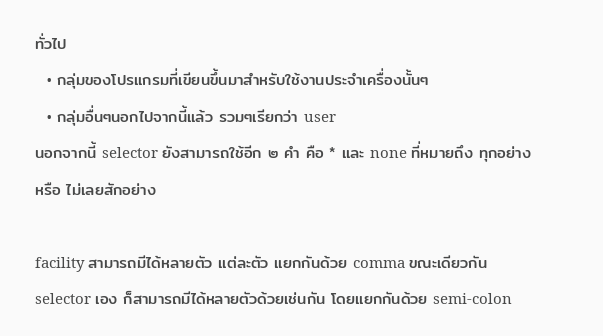ทั่วไป
  • กลุ่มของโปรแกรมที่เขียนขึ้นมาสำหรับใช้งานประจำเครื่องนั้นๆ
  • กลุ่มอื่นๆนอกไปจากนี้แล้ว รวมๆเรียกว่า user
นอกจากนี้ selector ยังสามารถใช้อีก ๒ คำ คือ * และ none ที่หมายถึง ทุกอย่าง หรือ ไม่เลยสักอย่าง

facility สามารถมีได้หลายตัว แต่ละตัว แยกกันด้วย comma ขณะเดียวกัน selector เอง ก็สามารถมีได้หลายตัวด้วยเช่นกัน โดยแยกกันด้วย semi-colon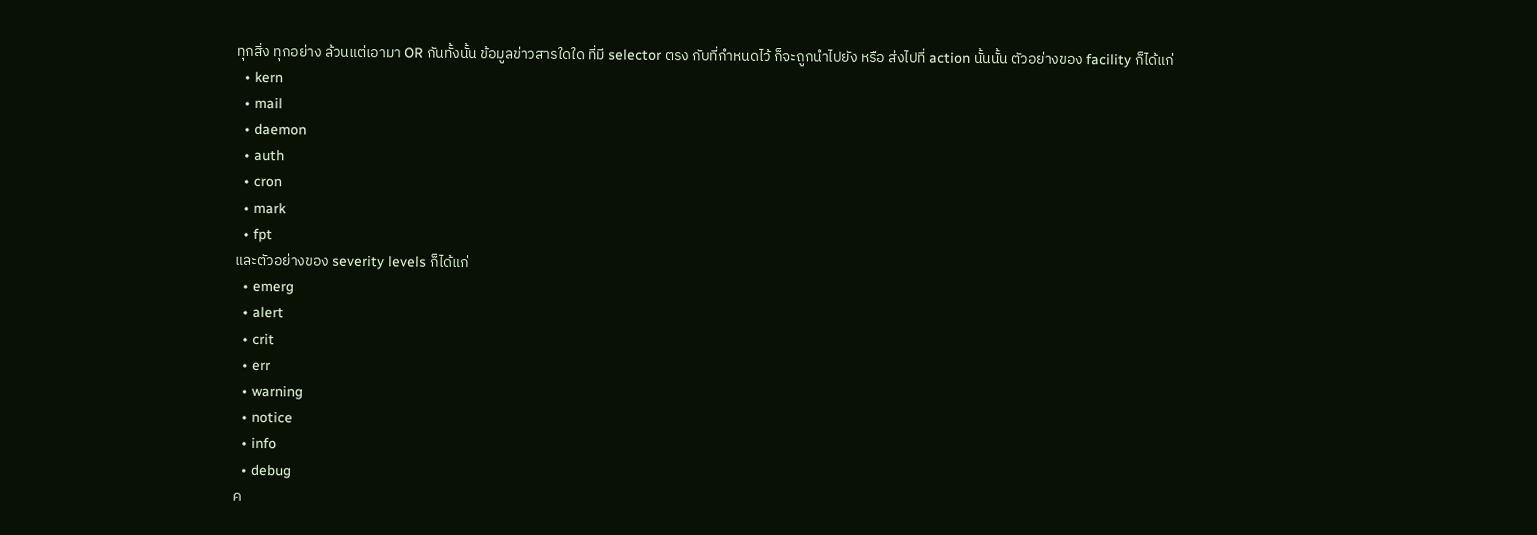ทุกสิ่ง ทุกอย่าง ล้วนแต่เอามา OR กันทั้งนั้น ข้อมูลข่าวสารใดใด ที่มี selector ตรง กับที่กำหนดไว้ ก็จะถูกนำไปยัง หรือ ส่งไปที่ action นั้นนั้น ตัวอย่างของ facility ก็ได้แก่
  • kern
  • mail
  • daemon
  • auth
  • cron
  • mark
  • fpt
และตัวอย่างของ severity levels ก็ได้แก่
  • emerg
  • alert
  • crit
  • err
  • warning
  • notice
  • info
  • debug
ค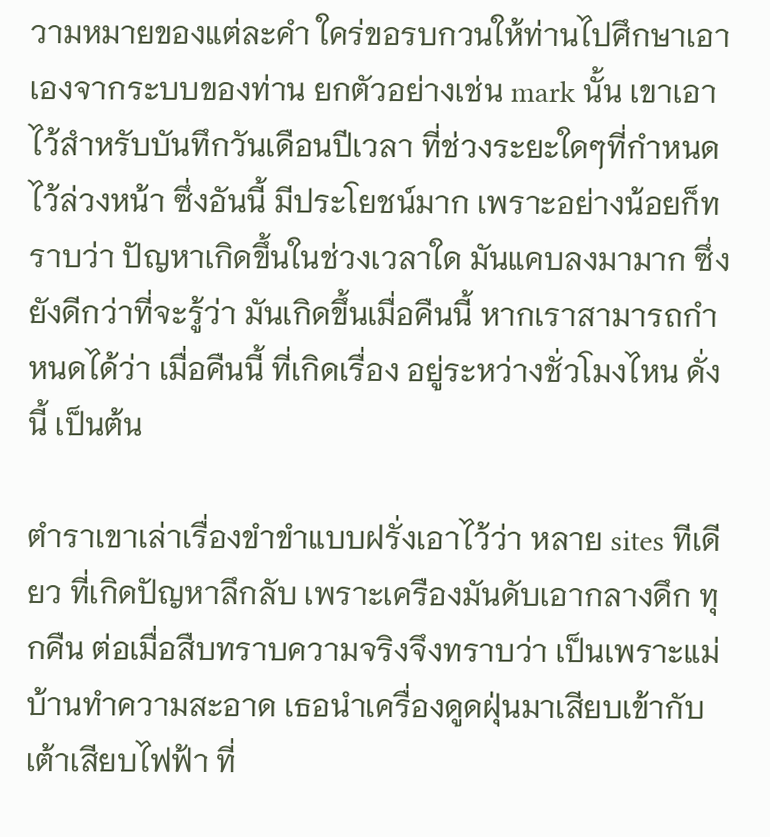วามหมายของแต่ละคำ ใคร่ขอรบกวนให้ท่านไปศึกษาเอาเองจากระบบของท่าน ยกตัวอย่างเช่น mark นั้น เขาเอาไว้สำหรับบันทึกวันเดือนปีเวลา ที่ช่วงระยะใดๆที่กำหนดไว้ล่วงหน้า ซึ่งอันนี้ มีประโยชน์มาก เพราะอย่างน้อยก็ทราบว่า ปัญหาเกิดขึ้นในช่วงเวลาใด มันแคบลงมามาก ซึ่งยังดีกว่าที่จะรู้ว่า มันเกิดขึ้นเมื่อคืนนี้ หากเราสามารถกำหนดได้ว่า เมื่อคืนนี้ ที่เกิดเรื่อง อยู่ระหว่างชั่วโมงไหน ดั่งนี้ เป็นต้น

ตำราเขาเล่าเรื่องขำขำแบบฝรั่งเอาไว้ว่า หลาย sites ทีเดียว ที่เกิดปัญหาลึกลับ เพราะเครืองมันดับเอากลางดึก ทุกคืน ต่อเมื่อสืบทราบความจริงจึงทราบว่า เป็นเพราะแม่บ้านทำความสะอาด เธอนำเครื่องดูดฝุ่นมาเสียบเข้ากับเต้าเสียบไฟฟ้า ที่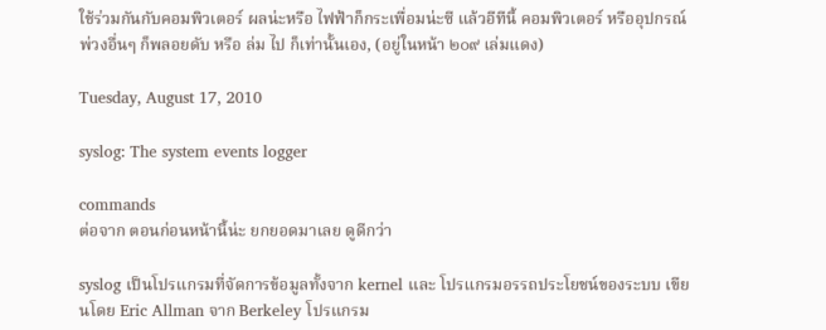ใช้ร่วมกันกับคอมพิวเตอร์ ผลน่ะหรือ ไฟฟ้าก็กระเพื่อมน่ะซี แล้วอีทีนี้ คอมพิวเตอร์ หรืออุปกรณ์พ่วงอื่นๆ ก็พลอยดับ หรือ ล่ม ไป ก็เท่านั้นเอง, (อยู่ในหน้า ๒๐๙ เล่มแดง)

Tuesday, August 17, 2010

syslog: The system events logger

commands
ต่อจาก ตอนก่อนหน้านี้น่ะ ยกยอดมาเลย ดูดีกว่า

syslog เป็นโปรแกรมที่จัดการข้อมูลทั้งจาก kernel และ โปรแกรมอรรถประโยชน์ของระบบ เขียนโดย Eric Allman จาก Berkeley โปรแกรม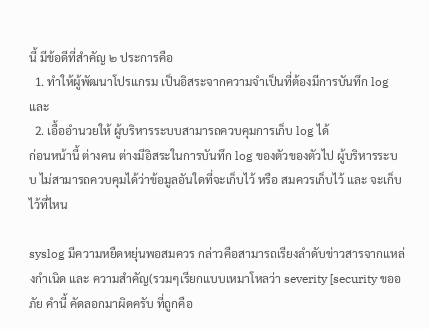นี้ มีข้อดีที่สำคัญ ๒ ประการคือ
  1. ทำให้ผู้พัฒนาโปรแกรม เป็นอิสระจากความจำเป็นที่ต้องมีการบันทึก log และ
  2. เอื้ออำนวยให้ ผู้บริหารระบบสามารถควบคุมการเก็บ log ได้
ก่อนหน้านี้ ต่างคน ต่างมีอิสระในการบันทึก log ของตัวของตัวไป ผู้บริหารระบบ ไม่สามารถควบคุมได้ว่าข้อมูลอันใดที่จะเก็บไว้ หรือ สมควรเก็บไว้ และ จะเก็บไว้ที่ไหน

syslog มีความหยืดหยุ่นพอสมควร กล่าวคือสามารถเรียงลำดับข่าวสารจากแหล่งกำเนิด และ ความสำคัญ(รวมๆเรียกแบบเหมาโหลว่า severity [security ขออภัย คำนี้ คัดลอกมาผิดครับ ที่ถูกคือ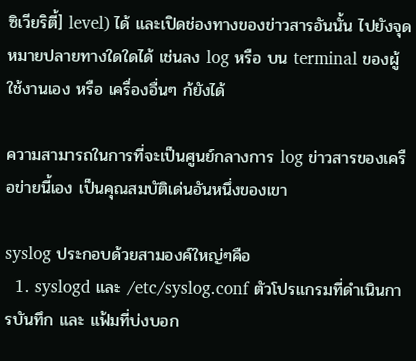ซิเวียริตี้] level) ได้ และเปิดช่องทางของข่าวสารอันนั้น ไปยังจุดหมายปลายทางใดใดได้ เช่นลง log หรือ บน terminal ของผู้ใช้งานเอง หรือ เครื่องอื่นๆ ก้ยังได้

ความสามารถในการที่จะเป็นศูนย์กลางการ log ข่าวสารของเครือข่ายนี้เอง เป็นคุณสมบัติเด่นอันหนึ่งของเขา

syslog ประกอบด้วยสามองค์ใหญ่ๆคือ
  1. syslogd และ /etc/syslog.conf ตัวโปรแกรมที่ดำเนินการบันทึก และ แฟ้มที่บ่งบอก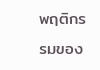พฤติกรรมของ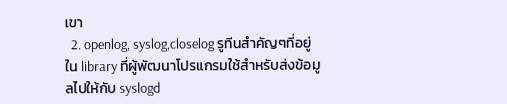เขา
  2. openlog, syslog,closelog รูทีนสำคัญๆที่อยู่ใน library ที่ผู้พัฒนาโปรแกรมใช้สำหรับส่งข้อมูลไปให้กับ syslogd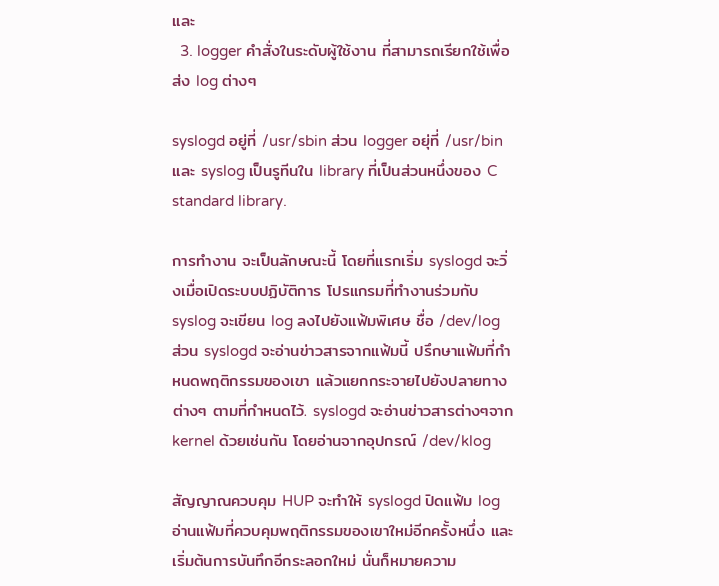และ
  3. logger คำสั่งในระดับผู้ใช้งาน ที่สามารถเรียกใช้เพื่อส่ง log ต่างๆ

syslogd อยู่ที่ /usr/sbin ส่วน logger อยุ่ที่ /usr/bin และ syslog เป็นรูทีนใน library ที่เป็นส่วนหนึ่งของ C standard library.

การทำงาน จะเป็นลักษณะนี้ โดยที่แรกเริ่ม syslogd จะวิ่งเมื่อเปิดระบบปฏิบัติการ โปรแกรมที่ทำงานร่วมกับ syslog จะเขียน log ลงไปยังแฟ้มพิเศษ ชื่อ /dev/log ส่วน syslogd จะอ่านข่าวสารจากแฟ้มนี้ ปรึกษาแฟ้มที่กำหนดพฤติกรรมของเขา แล้วแยกกระจายไปยังปลายทางต่างๆ ตามที่กำหนดไว้. syslogd จะอ่านข่าวสารต่างๆจาก kernel ด้วยเช่นกัน โดยอ่านจากอุปกรณ์ /dev/klog

สัญญาณควบคุม HUP จะทำให้ syslogd ปิดแฟ้ม log อ่านแฟ้มที่ควบคุมพฤติกรรมของเขาใหม่อีกครั้งหนึ่ง และ เริ่มต้นการบันทึกอีกระลอกใหม่ นั่นก็หมายความ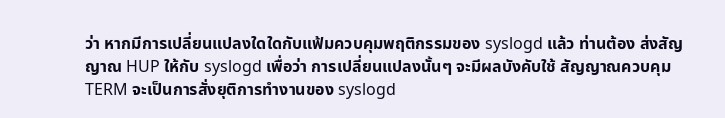ว่า หากมีการเปลี่ยนแปลงใดใดกับแฟ้มควบคุมพฤติกรรมของ syslogd แล้ว ท่านต้อง ส่งสัญญาณ HUP ให้กับ syslogd เพื่อว่า การเปลี่ยนแปลงนั้นๆ จะมีผลบังคับใช้ สัญญาณควบคุม TERM จะเป็นการสั่งยุติการทำงานของ syslogd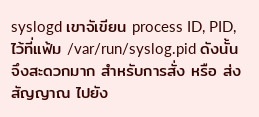syslogd เขาจัเขียน process ID, PID, ไว้ที่แฟ้ม /var/run/syslog.pid ดังนั้น จึงสะดวกมาก สำหรับการสั่ง หรือ ส่งสัญญาณ ไปยัง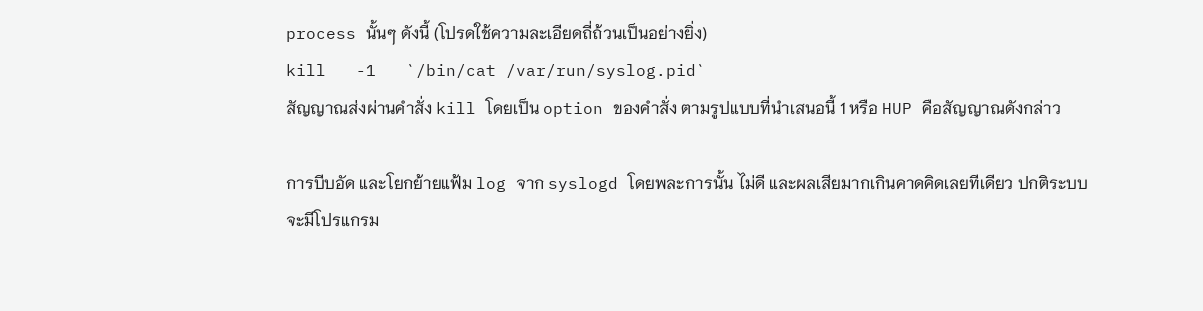process นั้นๆ ดังนี้ (โปรดใช้ความละเอียดถี่ถ้วนเป็นอย่างยิ่ง)
kill   -1   `/bin/cat /var/run/syslog.pid`
สัญญาณส่งผ่านคำสั่ง kill โดยเป็น option ของคำสั่ง ตามรูปแบบที่นำเสนอนี้ 1 หรือ HUP คือสัญญาณดังกล่าว

การบีบอัด และโยกย้ายแฟ้ม log จาก syslogd โดยพละการนั้น ไม่ดี และผลเสียมากเกินคาดคิดเลยทีเดียว ปกติระบบจะมีโปรแกรม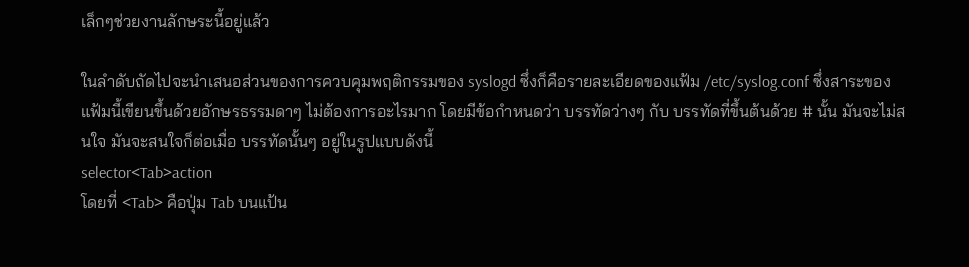เล็กๆช่วยงานลักษระนี้อยู่แล้ว

ในลำดับถัดไปจะนำเสนอส่วนของการควบคุมพฤติกรรมของ syslogd ซึ่งก็คือรายละเอียดของแฟ้ม /etc/syslog.conf ซึ่งสาระของแฟ้มนี้เขียนขึ้นด้วยอักษรธรรมดาๆ ไม่ต้องการอะไรมาก โดยมีข้อกำหนดว่า บรรทัดว่างๆ กับ บรรทัดที่ขึ้นต้นด้วย # นั้น มันจะไม่สนใจ มันจะสนใจก็ต่อเมื่อ บรรทัดนั้นๆ อยู่ในรูปแบบดังนี้
selector<Tab>action
โดยที่ <Tab> คือปุ่ม Tab บนแป้น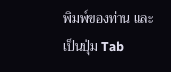พิมพ์ของท่าน และเป็นปุ่ม Tab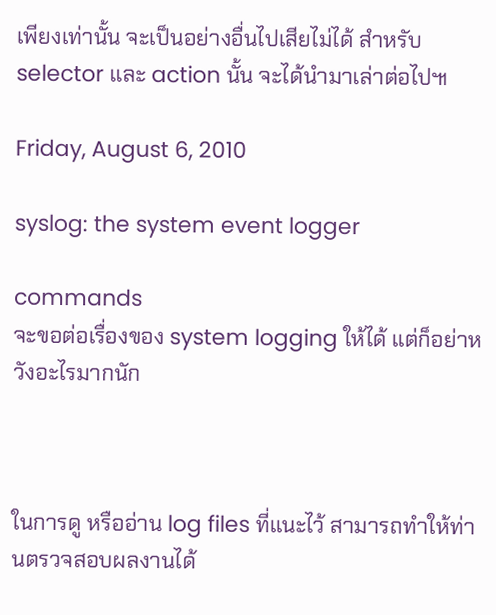เพียงเท่านั้น จะเป็นอย่างอื่นไปเสียไม่ได้ สำหรับ selector และ action นั้น จะได้นำมาเล่าต่อไป๚

Friday, August 6, 2010

syslog: the system event logger

commands
จะขอต่อเรื่องของ system logging ให้ได้ แต่ก็อย่าหวังอะไรมากนัก



ในการดู หรืออ่าน log files ที่แนะไว้ สามารถทำให้ท่านตรวจสอบผลงานได้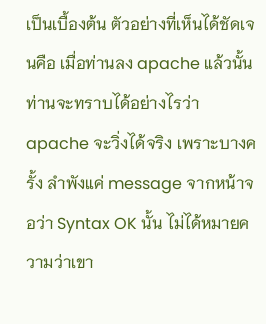เป็นเบื้องต้น ตัวอย่างที่เห็นได้ชัดเจนคือ เมื่อท่านลง apache แล้วนั้น ท่านจะทราบได้อย่างไรว่า apache จะวิ่งได้จริง เพราะบางครั้ง ลำพังแค่ message จากหน้าจอว่า Syntax OK นั้น ไม่ได้หมายความว่าเขา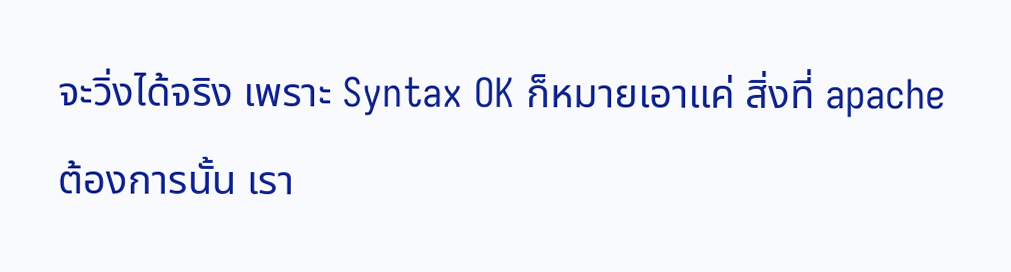จะวิ่งได้จริง เพราะ Syntax OK ก็หมายเอาแค่ สิ่งที่ apache ต้องการนั้น เรา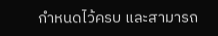กำหนดไว้ครบ และสามารถ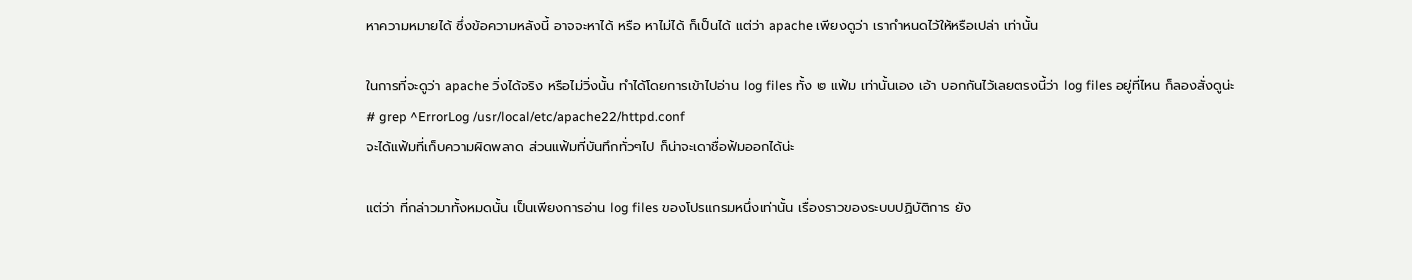หาความหมายได้ ซึ่งข้อความหลังนี้ อาจจะหาได้ หรือ หาไม่ได้ ก็เป็นได้ แต่ว่า apache เพียงดูว่า เรากำหนดไว้ให้หรือเปล่า เท่านั้น

ในการที่จะดูว่า apache วิ่งได้จริง หรือไม่วิ่งนั้น ทำได้โดยการเข้าไปอ่าน log files ทั้ง ๒ แฟ้ม เท่านั้นเอง เอ้า บอกกันไว้เลยตรงนี้ว่า log files อยู่ที่ไหน ก็ลองสั่งดูน่ะ
# grep ^ErrorLog /usr/local/etc/apache22/httpd.conf
จะได้แฟ้มที่เก็บความผิดพลาด ส่วนแฟ้มที่บันทึกทั่วๆไป ก็น่าจะเดาชื่อฟ้มออกได้น่ะ

แต่ว่า ที่กล่าวมาทั้งหมดนั้น เป็นเพียงการอ่าน log files ของโปรแกรมหนึ่งเท่านั้น เรื่องราวของระบบปฏิบัติการ ยัง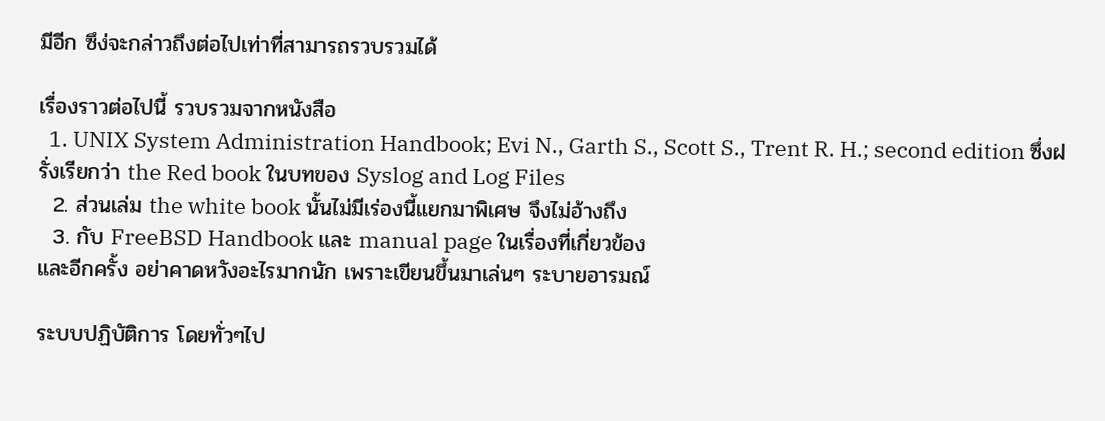มีอีก ซึง่จะกล่าวถึงต่อไปเท่าที่สามารถรวบรวมได้

เรื่องราวต่อไปนี้ รวบรวมจากหนังสือ
  1. UNIX System Administration Handbook; Evi N., Garth S., Scott S., Trent R. H.; second edition ซึ่งฝรั่งเรียกว่า the Red book ในบทของ Syslog and Log Files
  2. ส่วนเล่ม the white book นั้นไม่มีเร่องนี้แยกมาพิเศษ จึงไม่อ้างถึง
  3. กับ FreeBSD Handbook และ manual page ในเรื่องที่เกี่ยวข้อง
และอีกครั้ง อย่าคาดหวังอะไรมากนัก เพราะเขียนขึ้นมาเล่นๆ ระบายอารมณ์

ระบบปฏิบัติการ โดยทั่วๆไป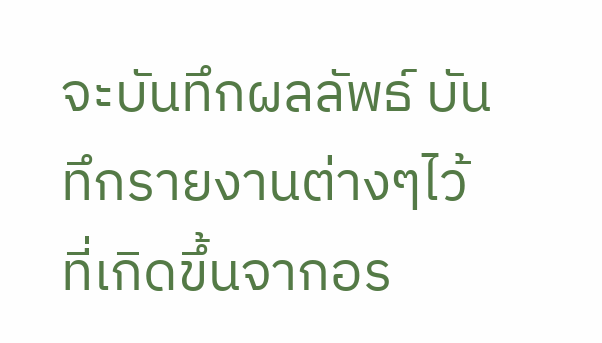จะบันทึกผลลัพธ์ บันทึกรายงานต่างๆไว้ ที่เกิดขึ้นจากอร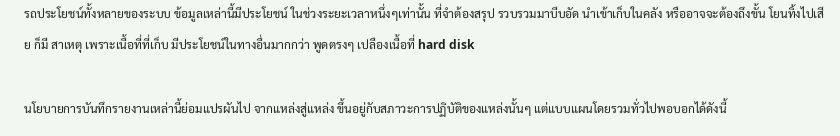รถประโยชน์ทั้งหลายของระบบ ข้อมูลเหล่านี้มีประโยชน์ ในช่วงระยะเวลาหนึ่งๆเท่านั้น ที่จำต้องสรุป รวบรวมมาบีบอัด นำเข้าเก็บในคลัง หรืออาจจะต้องถึงขั้น โยนทิ้งไปเสีย ก็มี สาเหตุ เพราะเนื้อที่ที่เก็บ มีประโยชน์ในทางอื่นมากกว่า พูดตรงๆ เปลืองเนื้อที่ hard disk

นโยบายการบันทึกรายงานเหล่านี้ย่อมแปรผันไป จากแหล่งสู่แหล่ง ขึ้นอยู่กับสภาวะการปฏิบัติของแหล่งนั้นๆ แต่แบบแผนโดยรวมทั่วไปพอบอกได้ดังนี้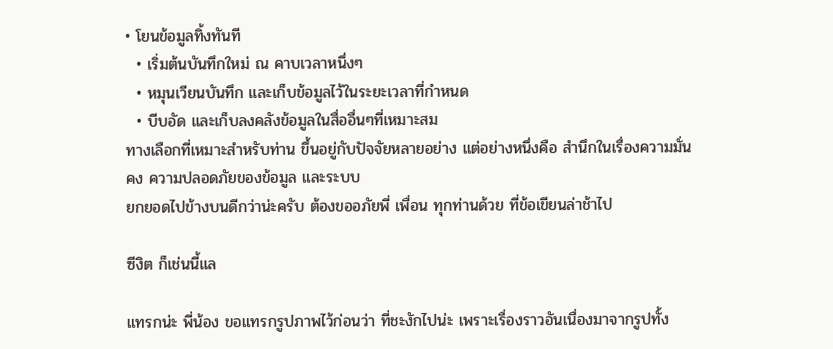• โยนข้อมูลทิ้งทันที
  • เริ่มต้นบันทึกใหม่ ณ คาบเวลาหนึ่งๆ
  • หมุนเวียนบันทึก และเก็บข้อมูลไว้ในระยะเวลาที่กำหนด
  • บีบอัด และเก็บลงคลังข้อมูลในสื่ออื่นๆที่เหมาะสม
ทางเลือกที่เหมาะสำหรับท่าน ขึ้นอยู่กับปัจจัยหลายอย่าง แต่อย่างหนึ่งคือ สำนึกในเรื่องความมั่นคง ความปลอดภัยของข้อมูล และระบบ
ยกยอดไปข้างบนดีกว่าน่ะครับ ต้องขออภัยพี่ เพื่อน ทุกท่านด้วย ที่ข้อเขียนล่าช้าไป

ซีงิต ก็เช่นนี้แล

แทรกน่ะ พี่น้อง ขอแทรกรูปภาพไว้ก่อนว่า ที่ชะงักไปน่ะ เพราะเรื่องราวอันเนื่องมาจากรูปทั้ง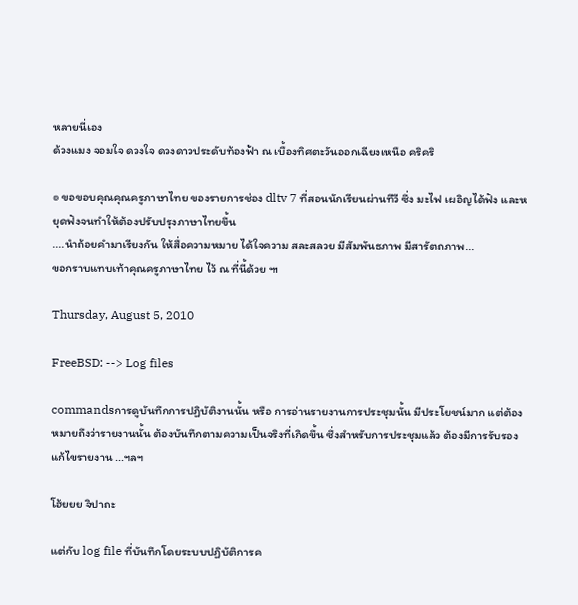หลายนี่เอง
ด้วงแมง จอมใจ ดวงใจ ดวงดาวประดับท้องฟ้า ณ เบื้องทิศตะวันออกเฉียงเหนือ คริคริ

๏ ขอขอบคุณคุณครูภาษาไทย ของรายการช่อง dltv 7 ที่สอนนักเรียนผ่านทีวี ซึ่ง มะไฟ เผอิญได้ฟัง และหยุดฟังจนทำให้ต้องปรับปรุงภาษาไทยขึ้น
....นำถ้อยคำมาเรียงกัน ให้สื่อความหมาย ได้ใจความ สละสลวย มีสัมพันธภาพ มีสารัตถภาพ...
ขอกราบแทบเท้าคุณครูภาษาไทย ไว้ ณ ที่นี้ด้วย ๚

Thursday, August 5, 2010

FreeBSD: --> Log files

commandsการดูบันทึกการปฏิบัติงานนั้น หรือ การอ่านรายงานการประชุมนั้น มีประโยชน์มาก แต่ต้องหมายถึงว่ารายงานนั้น ต้องบันทึกตามความเป็นจริงที่เกิดขึ้น ซึ่งสำหรับการประชุมแล้ว ต้องมีการรับรอง แก้ไขรายงาน ...ฯลฯ

โฮ้ยยย จิปาถะ

แต่กับ log file ที่บันทึกโดยระบบปฏิบัติการค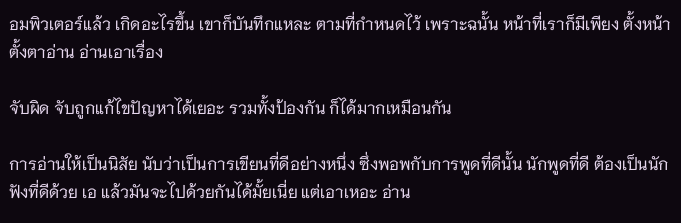อมพิวเตอร์แล้ว เกิดอะไรขึ้น เขาก็บันทึกแหละ ตามที่กำหนดไว้ เพราะฉนั้น หน้าที่เราก็มีเพียง ตั้งหน้าตั้งตาอ่าน อ่านเอาเรื่อง

จับผิด จับถูกแก้ไขปัญหาได้เยอะ รวมทั้งป้องกัน ก็ได้มากเหมือนกัน

การอ่านให้เป็นนิสัย นับว่าเป็นการเขียนที่ดีอย่างหนึ่ง ซึ่งพอพกับการพูดที่ดีนั้น นักพูดที่ดี ต้องเป็นนักฟังที่ดีด้วย เอ แล้วมันจะไปด้วยกันได้มั้ยเนี่ย แต่เอาเหอะ อ่าน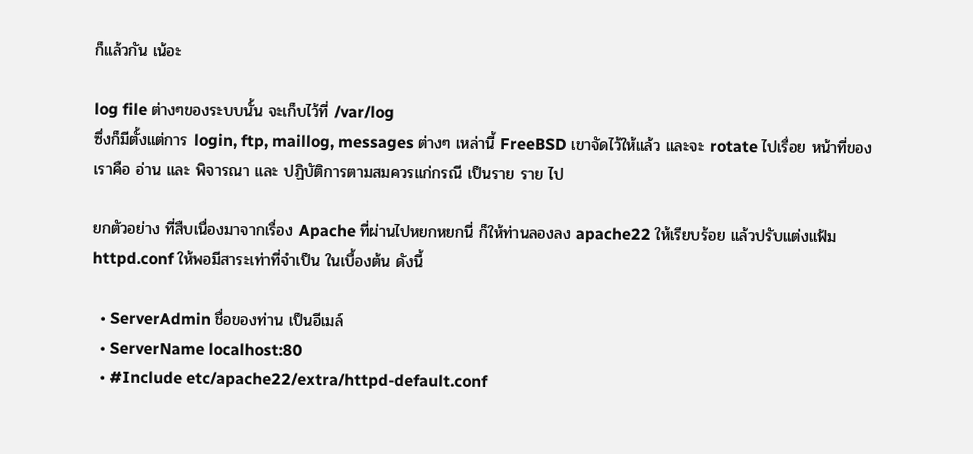ก็แล้วกัน เน้อะ

log file ต่างๆของระบบนั้น จะเก็บไว้ที่ /var/log
ซึ่งก็มีตั้งแต่การ login, ftp, maillog, messages ต่างๆ เหล่านี้ FreeBSD เขาจัดไว้ให้แล้ว และจะ rotate ไปเรื่อย หน้าที่ของเราคือ อ่าน และ พิจารณา และ ปฏิบัติการตามสมควรแก่กรณี เป็นราย ราย ไป

ยกตัวอย่าง ที่สืบเนื่องมาจากเรื่อง Apache ที่ผ่านไปหยกหยกนี่ ก็ให้ท่านลองลง apache22 ให้เรียบร้อย แล้วปรับแต่งแฟ้ม httpd.conf ให้พอมีสาระเท่าที่จำเป็น ในเบื้องต้น ดังนี้

  • ServerAdmin ชื่อของท่าน เป็นอีเมล์
  • ServerName localhost:80
  • #Include etc/apache22/extra/httpd-default.conf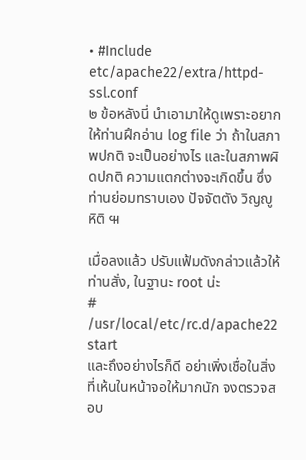• #Include etc/apache22/extra/httpd-ssl.conf
๒ ข้อหลังนี่ นำเอามาให้ดูเพราะอยากให้ท่านฝึกอ่าน log file ว่า ถ้าในสภาพปกติ จะเป็นอย่างไร และในสภาพผิดปกติ ความแตกต่างจะเกิดขึ้น ซึ่งท่านย่อมทราบเอง ปัจจัตตัง วิญญูหิติ ๚

เมื่อลงแล้ว ปรับแฟ้มดังกล่าวแล้วให้ท่านสั่ง, ในฐานะ root น่ะ
# /usr/local/etc/rc.d/apache22 start
และถึงอย่างไรก็ดี อย่าเพิ่งเชื่อในสิ่งที่เห้นในหน้าจอให้มากนัก จงตรวจสอบ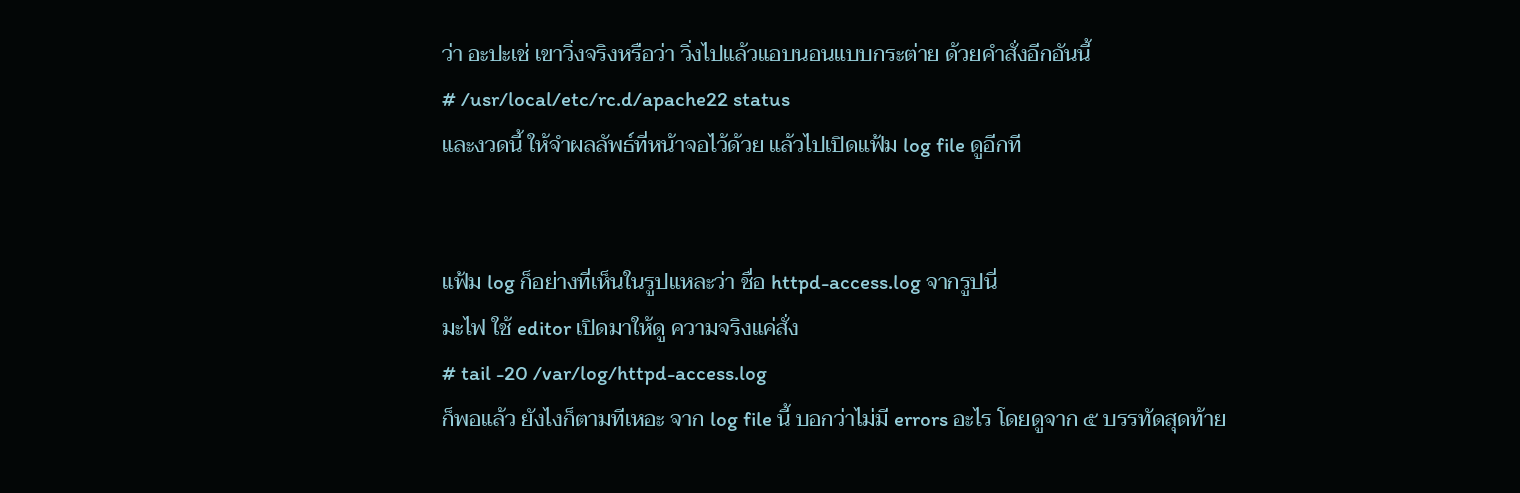ว่า อะปะเช่ เขาวิ่งจริงหรือว่า วิ่งไปแล้วแอบนอนแบบกระต่าย ด้วยคำสั่งอีกอันนี้
# /usr/local/etc/rc.d/apache22 status
และงวดนี้ ให้จำผลลัพธ์ที่หน้าจอไว้ด้วย แล้วไปเปิดแฟ้ม log file ดูอีกที


แฟ้ม log ก็อย่างที่เห็นในรูปแหละว่า ชื่อ httpd-access.log จากรูปนี่
มะไฟ ใช้ editor เปิดมาให้ดู ความจริงแค่สั่ง
# tail -20 /var/log/httpd-access.log
ก็พอแล้ว ยังไงก็ตามทีเหอะ จาก log file นี้ บอกว่าไม่มี errors อะไร โดยดูจาก ๕ บรรทัดสุดท้าย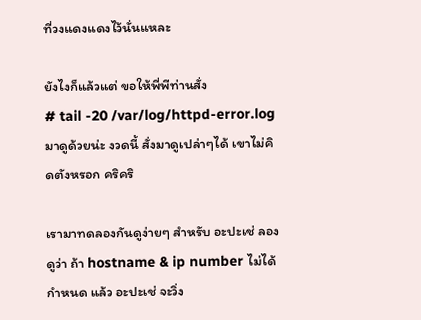ที่วงแดงแดงไว้นั่นแหละ

ยังไงก็แล้วแต่ ขอให้พี่พีท่านสั่ง
# tail -20 /var/log/httpd-error.log
มาดูด้วยน่ะ งวดนี้ สั่งมาดูเปล่าๆได้ เขาไม่คิดตังหรอก คริคริ

เรามาทดลองกันดูง่ายๆ สำหรับ อะปะเช่ ลองดูว่า ถ้า hostname & ip number ไม่ได้กำหนด แล้ว อะปะเช่ จะวิ่ง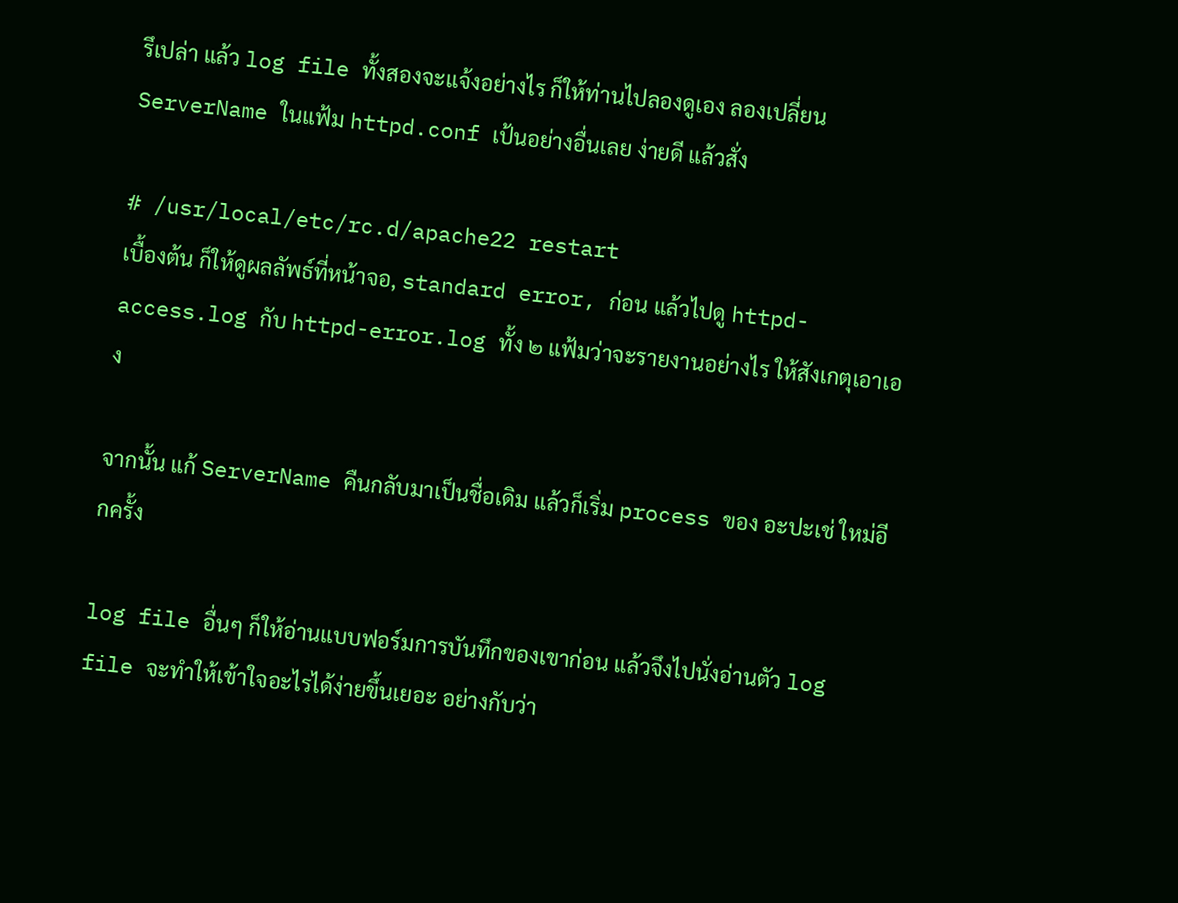รึเปล่า แล้ว log file ทั้งสองจะแจ้งอย่างไร ก็ให้ท่านไปลองดูเอง ลองเปลี่ยน ServerName ในแฟ้ม httpd.conf เป้นอย่างอื่นเลย ง่ายดี แล้วสั่ง

# /usr/local/etc/rc.d/apache22 restart
เบื้องต้น ก็ให้ดูผลลัพธ์ที่หน้าจอ, standard error, ก่อน แล้วไปดู httpd-access.log กับ httpd-error.log ทั้ง ๒ แฟ้มว่าจะรายงานอย่างไร ให้สังเกตุเอาเอง

จากนั้น แก้ ServerName คืนกลับมาเป็นชื่อเดิม แล้วก็เริ่ม process ของ อะปะเช่ ใหม่อีกครั้ง

log file อื่นๆ ก็ให้อ่านแบบฟอร์มการบันทึกของเขาก่อน แล้วจึงไปนั่งอ่านตัว log file จะทำให้เข้าใจอะไรได้ง่ายขึ้นเยอะ อย่างกับว่า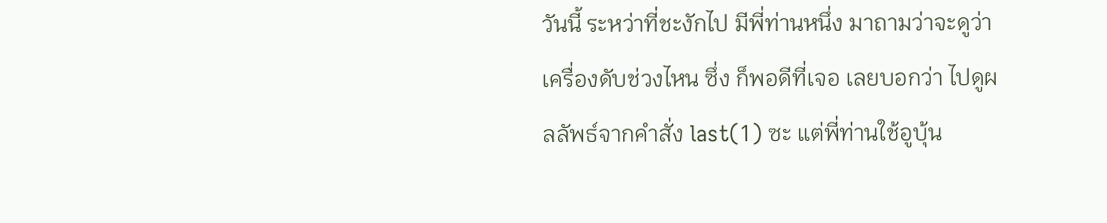วันนี้ ระหว่าที่ชะงักไป มีพี่ท่านหนึ่ง มาถามว่าจะดูว่าเครื่องดับช่วงไหน ซึ่ง ก็พอดีที่เจอ เลยบอกว่า ไปดูผลลัพธ์จากคำสั่ง last(1) ซะ แต่พี่ท่านใช้อูบุ้น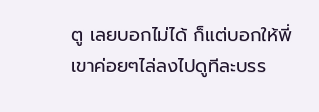ตู เลยบอกไม่ได้ ก็แต่บอกให้พี่เขาค่อยๆไล่ลงไปดูทีละบรร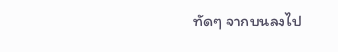ทัดๆ จากบนลงไป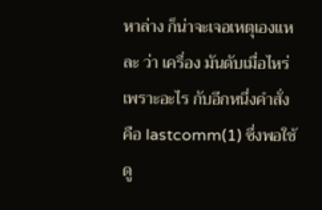หาล่าง ก็น่าจะเจอเหตุเองแหละ ว่า เครื่อง มันดับเมื่อไหร่ เพราะอะไร กับอีกหนึ่งคำสั่งคือ lastcomm(1) ซึ่งพอใช้ดู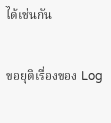ได้เช่นกัน

ขอยุติเรื่องของ Log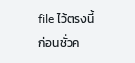file ไว้ตรงนี้ก่อนชั่วค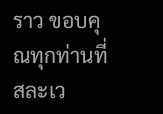ราว ขอบคุณทุกท่านที่สละเว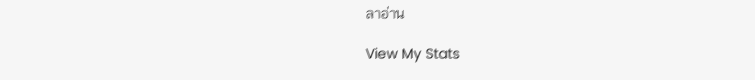ลาอ่าน

View My Stats